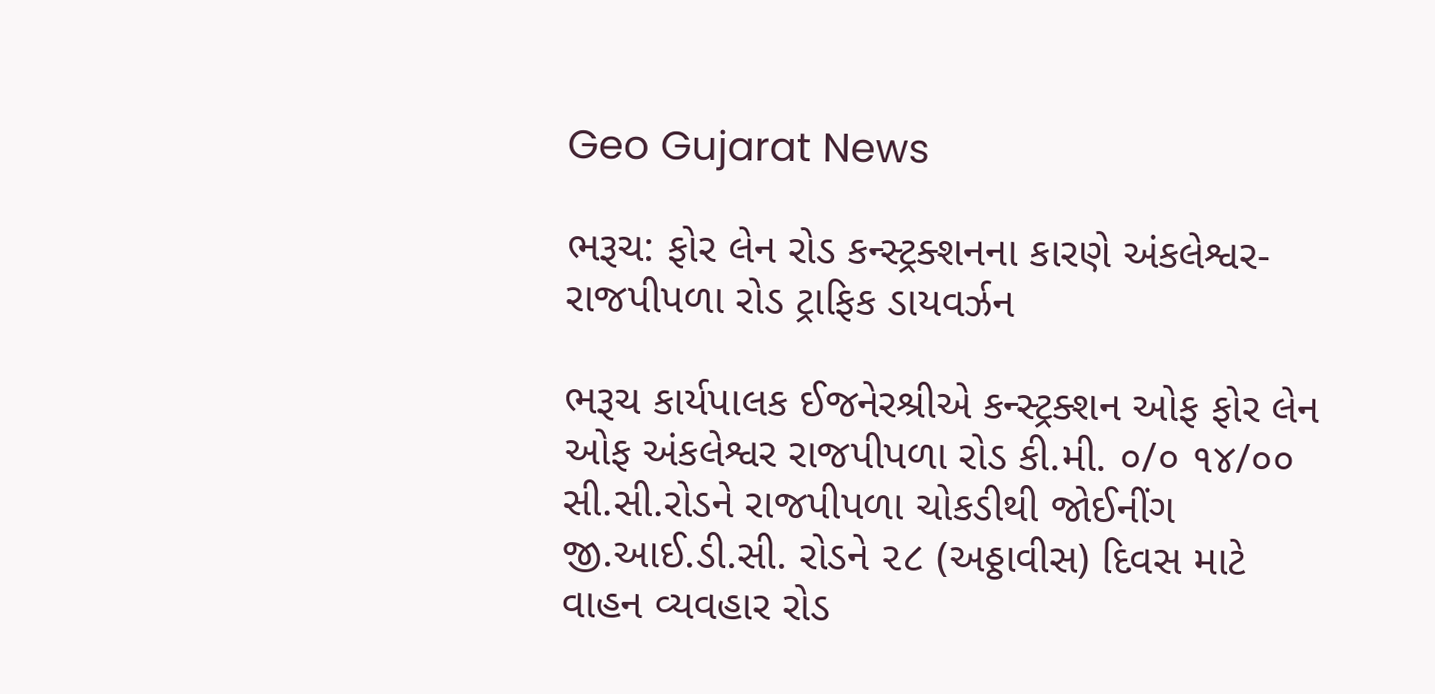Geo Gujarat News

ભરૂચ: ફોર લેન રોડ કન્સ્ટ્રક્શનના કારણે અંકલેશ્વર-રાજપીપળા રોડ ટ્રાફિક ડાયવર્ઝન

ભરૂચ કાર્યપાલક ઈજનેરશ્રીએ કન્સ્ટ્રક્શન ઓફ ફોર લેન ઓફ અંકલેશ્વર રાજપીપળા રોડ કી.મી. ૦/૦ ૧૪/૦૦ સી.સી.રોડને રાજપીપળા ચોકડીથી જોઈનીંગ જી.આઈ.ડી.સી. રોડને ૨૮ (અઠ્ઠાવીસ) દિવસ માટે વાહન વ્યવહાર રોડ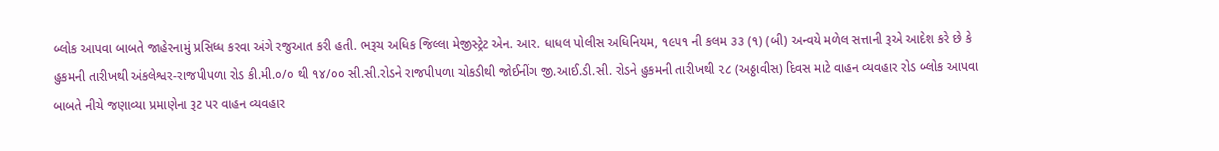બ્લોક આપવા બાબતે જાહેરનામું પ્રસિધ્ધ કરવા અંગે રજુઆત કરી હતી. ભરૂચ અધિક જિલ્લા મેજીસ્ટ્રેટ એન. આર. ધાધલ પોલીસ અધિનિયમ, ૧૯૫૧ ની કલમ ૩૩ (૧) (બી) અન્વયે મળેલ સત્તાની રૂએ આદેશ કરે છે કે હુકમની તારીખથી અંકલેશ્વર-રાજપીપળા રોડ કી.મી.૦/૦ થી ૧૪/૦૦ સી.સી.રોડને રાજપીપળા ચોકડીથી જોઈનીંગ જી.આઈ.ડી.સી. રોડને હુકમની તારીખથી ૨૮ (અઠ્ઠાવીસ) દિવસ માટે વાહન વ્યવહાર રોડ બ્લોક આપવા બાબતે નીચે જણાવ્યા પ્રમાણેના રૂટ પર વાહન વ્યવહાર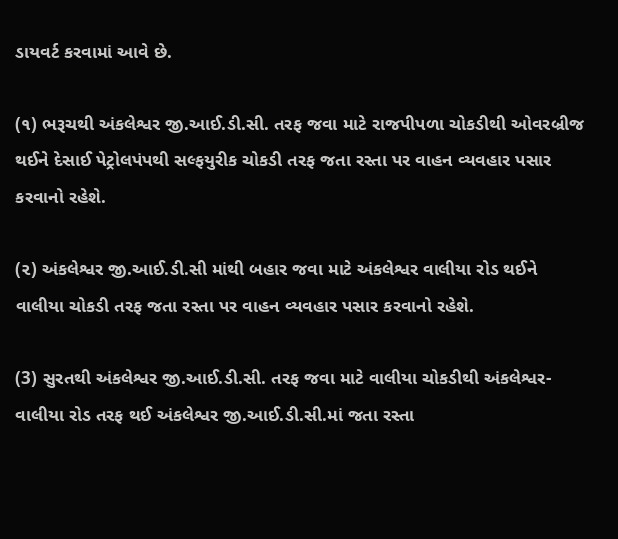ડાયવર્ટ કરવામાં આવે છે.

(૧) ભરૂચથી અંકલેશ્વર જી.આઈ.ડી.સી. તરફ જવા માટે રાજપીપળા ચોકડીથી ઓવરબ્રીજ થઈને દેસાઈ પેટ્રોલપંપથી સલ્ફયુરીક ચોકડી તરફ જતા રસ્તા પર વાહન વ્યવહાર પસાર કરવાનો રહેશે.

(૨) અંકલેશ્વર જી.આઈ.ડી.સી માંથી બહાર જવા માટે અંકલેશ્વર વાલીયા રોડ થઈને વાલીયા ચોકડી તરફ જતા રસ્તા પર વાહન વ્યવહાર પસાર કરવાનો રહેશે.

(3) સુરતથી અંકલેશ્વર જી.આઈ.ડી.સી. તરફ જવા માટે વાલીયા ચોકડીથી અંકલેશ્વર-વાલીયા રોડ તરફ થઈ અંકલેશ્વર જી.આઈ.ડી.સી.માં જતા રસ્તા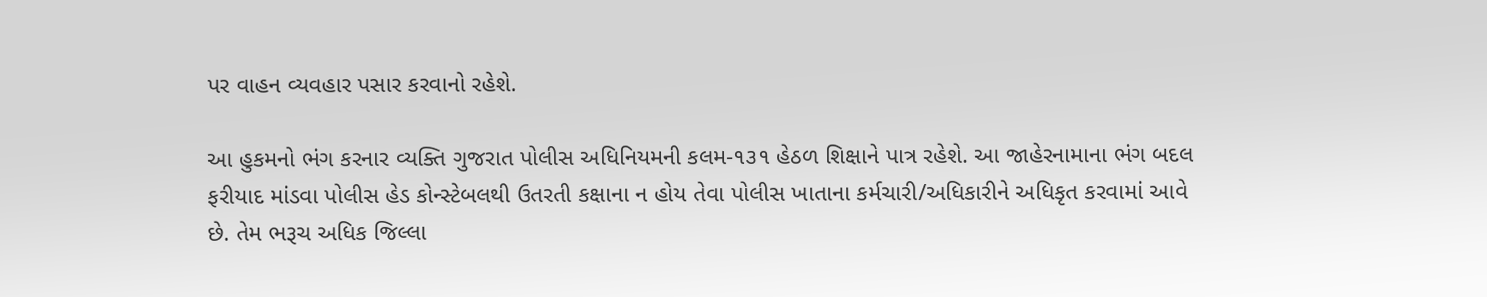પર વાહન વ્યવહાર પસાર કરવાનો રહેશે.

આ હુકમનો ભંગ કરનાર વ્યક્તિ ગુજરાત પોલીસ અધિનિયમની કલમ-૧૩૧ હેઠળ શિક્ષાને પાત્ર રહેશે. આ જાહેરનામાના ભંગ બદલ ફરીયાદ માંડવા પોલીસ હેડ કોન્સ્ટેબલથી ઉતરતી કક્ષાના ન હોય તેવા પોલીસ ખાતાના કર્મચારી/અધિકારીને અધિકૃત કરવામાં આવે છે. તેમ ભરૂચ અધિક જિલ્લા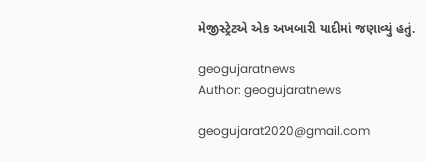મેજીસ્ટ્રેટએ એક અખબારી યાદીમાં જણાવ્યું હતું.

geogujaratnews
Author: geogujaratnews

geogujarat2020@gmail.com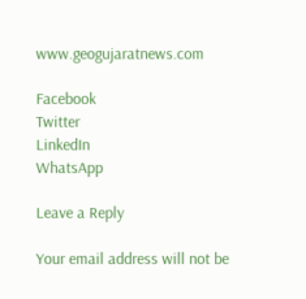www.geogujaratnews.com

Facebook
Twitter
LinkedIn
WhatsApp

Leave a Reply

Your email address will not be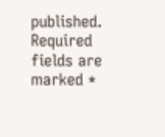published. Required fields are marked *